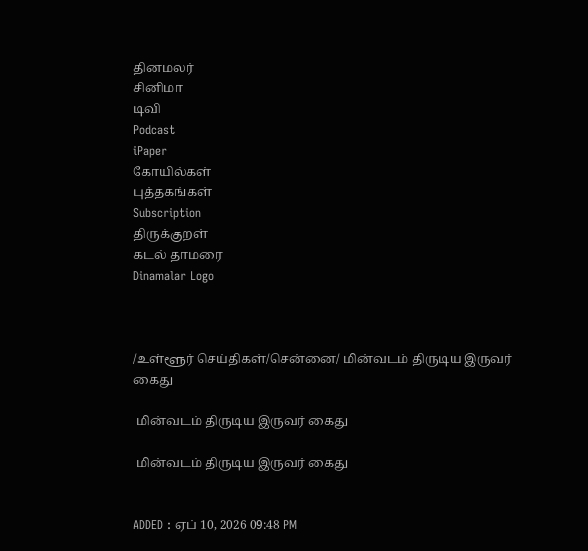தினமலர்
சினிமா
டிவி
Podcast
iPaper
கோயில்கள்
புத்தகங்கள்
Subscription
திருக்குறள்
கடல் தாமரை
Dinamalar Logo



/உள்ளூர் செய்திகள்/சென்னை/ மின்வடம் திருடிய இருவர் கைது

 மின்வடம் திருடிய இருவர் கைது

 மின்வடம் திருடிய இருவர் கைது


ADDED : ஏப் 10, 2026 09:48 PM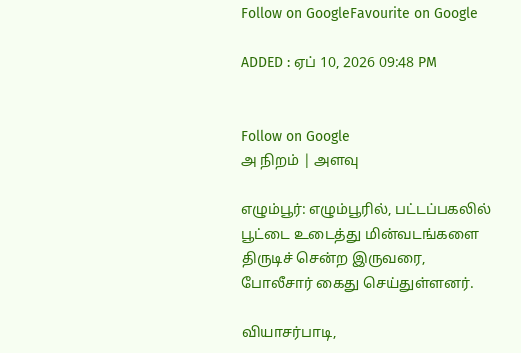Follow on GoogleFavourite on Google

ADDED : ஏப் 10, 2026 09:48 PM


Follow on Google
அ நிறம் | அளவு

எழும்பூர்: எழும்பூரில், பட்டப்பகலில் பூட்டை உடைத்து மின்வடங்களை திருடிச் சென்ற இருவரை, போலீசார் கைது செய்துள்ளனர்.

வியாசர்பாடி,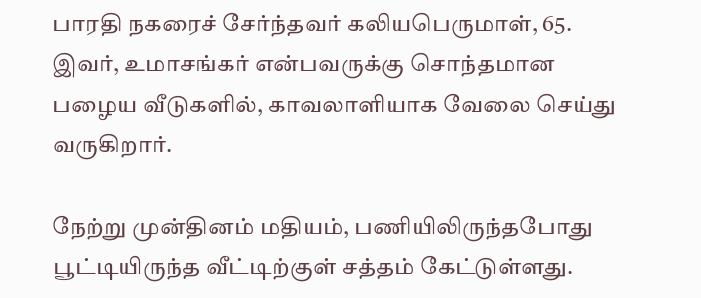பாரதி நகரைச் சேர்ந்தவர் கலியபெருமாள், 65. இவர், உமாசங்கர் என்பவருக்கு சொந்தமான பழைய வீடுகளில், காவலாளியாக வேலை செய்து வருகிறார்.

நேற்று முன்தினம் மதியம், பணியிலிருந்தபோது பூட்டியிருந்த வீட்டிற்குள் சத்தம் கேட்டுள்ளது.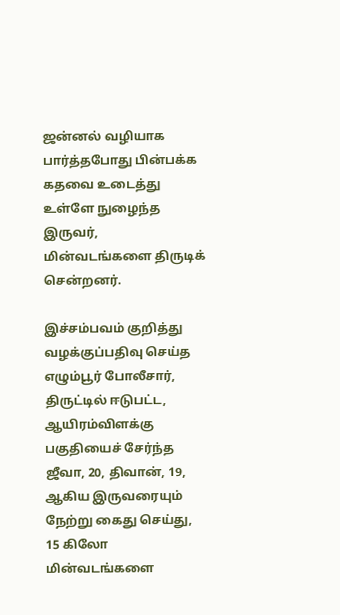ஜன்னல் வழியாக பார்த்தபோது பின்பக்க கதவை உடைத்து உள்ளே நுழைந்த இருவர், மின்வடங்களை திருடிக் சென்றனர்.

இச்சம்பவம் குறித்து வழக்குப்பதிவு செய்த எழும்பூர் போலீசார், திருட்டில் ஈடுபட்ட, ஆயிரம்விளக்கு பகுதியைச் சேர்ந்த ஜீவா, 20, திவான், 19, ஆகிய இருவரையும் நேற்று கைது செய்து, 15 கிலோ மின்வடங்களை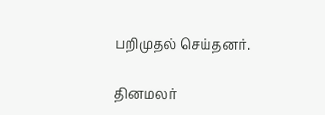பறிமுதல் செய்தனர்.

தினமலர்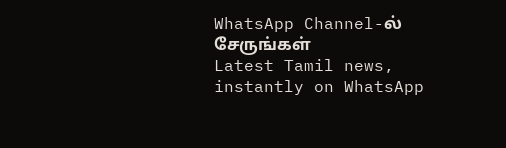WhatsApp Channel-ல் சேருங்கள்
Latest Tamil news, instantly on WhatsApp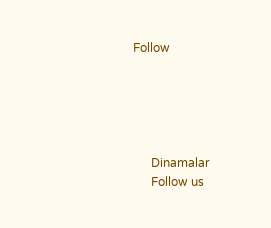Follow





      Dinamalar
      Follow us